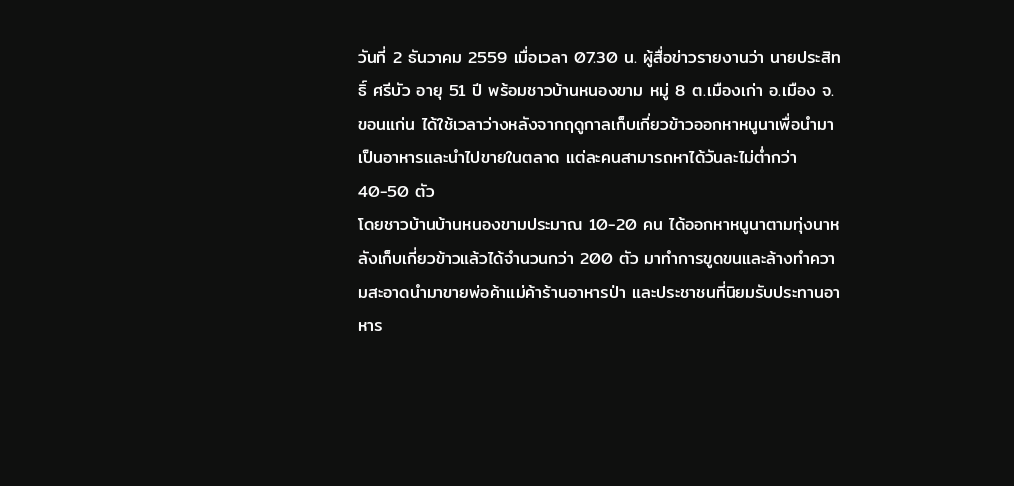วันที่ 2 ธันวาคม 2559 เมื่อเวลา 07.30 น. ผู้สื่อข่าวรายงานว่า นายประสิทธิ์ ศรีบัว อายุ 51 ปี พร้อมชาวบ้านหนองขาม หมู่ 8 ต.เมืองเก่า อ.เมือง จ.ขอนแก่น ได้ใช้เวลาว่างหลังจากฤดูกาลเก็บเกี่ยวข้าวออกหาหนูนาเพื่อนำมาเป็นอาหารและนำไปขายในตลาด แต่ละคนสามารถหาได้วันละไม่ต่ำกว่า 40-50 ตัว
โดยชาวบ้านบ้านหนองขามประมาณ 10-20 คน ได้ออกหาหนูนาตามทุ่งนาหลังเก็บเกี่ยวข้าวแล้วได้จำนวนกว่า 200 ตัว มาทำการขูดขนและล้างทำความสะอาดนำมาขายพ่อค้าแม่ค้าร้านอาหารป่า และประชาชนที่นิยมรับประทานอาหาร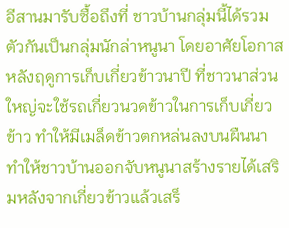อีสานมารับซื้อถึงที่ ชาวบ้านกลุ่มนี้ได้รวมตัวกันเป็นกลุ่มนักล่าหนูนา โดยอาศัยโอกาสหลังฤดูการเก็บเกี่ยวข้าวนาปี ที่ชาวนาส่วนใหญ่จะใช้รถเกี่ยวนวดข้าวในการเก็บเกี่ยวข้าว ทำให้มีเมล็ดข้าวตกหล่นลงบนผืนนา ทำให้ชาวบ้านออกจับหนูนาสร้างรายได้เสริมหลังจากเกี่ยวข้าวแล้วเสร็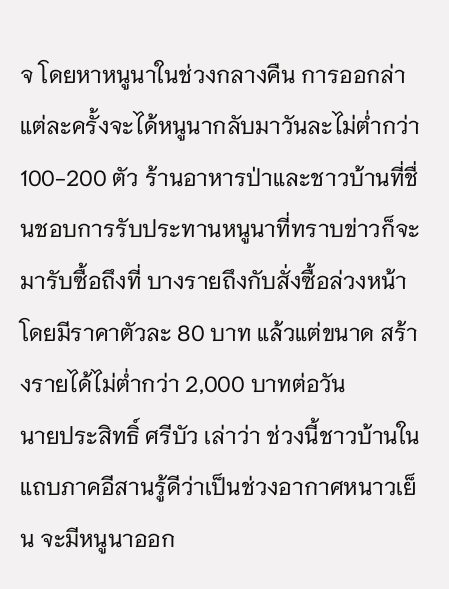จ โดยหาหนูนาในช่วงกลางคืน การออกล่าแต่ละครั้งจะได้หนูนากลับมาวันละไม่ต่ำกว่า 100-200 ตัว ร้านอาหารป่าและชาวบ้านที่ชื่นชอบการรับประทานหนูนาที่ทราบข่าวก็จะมารับซื้อถึงที่ บางรายถึงกับสั่งซื้อล่วงหน้า โดยมีราคาตัวละ 80 บาท แล้วแต่ขนาด สร้างรายได้ไม่ต่ำกว่า 2,000 บาทต่อวัน
นายประสิทธิ์ ศรีบัว เล่าว่า ช่วงนี้ชาวบ้านในแถบภาคอีสานรู้ดีว่าเป็นช่วงอากาศหนาวเย็น จะมีหนูนาออก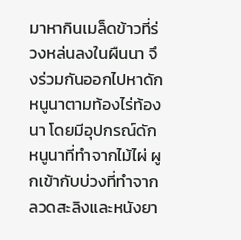มาหากินเมล็ดข้าวที่ร่วงหล่นลงในผืนนา จึงร่วมกันออกไปหาดักหนูนาตามท้องไร่ท้องนา โดยมีอุปกรณ์ดักหนูนาที่ทำจากไม้ไผ่ ผูกเข้ากับบ่วงที่ทำจากลวดสะลิงและหนังยา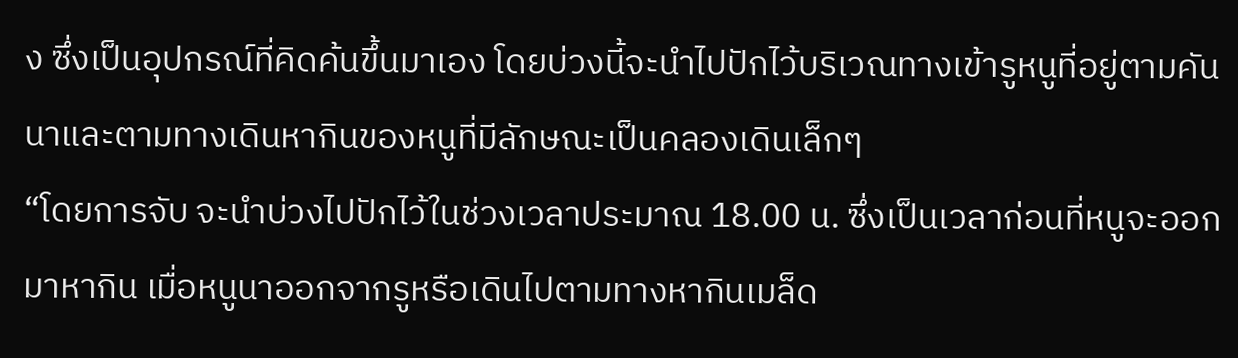ง ซึ่งเป็นอุปกรณ์ที่คิดค้นขึ้นมาเอง โดยบ่วงนี้จะนำไปปักไว้บริเวณทางเข้ารูหนูที่อยู่ตามคันนาและตามทางเดินหากินของหนูที่มีลักษณะเป็นคลองเดินเล็กๆ
“โดยการจับ จะนำบ่วงไปปักไว้ในช่วงเวลาประมาณ 18.00 น. ซึ่งเป็นเวลาก่อนที่หนูจะออกมาหากิน เมื่อหนูนาออกจากรูหรือเดินไปตามทางหากินเมล็ด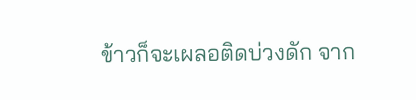ข้าวก็จะเผลอติดบ่วงดัก จาก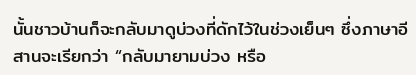นั้นชาวบ้านก็จะกลับมาดูบ่วงที่ดักไว้ในช่วงเย็นๆ ซึ่งภาษาอีสานจะเรียกว่า “กลับมายามบ่วง หรือ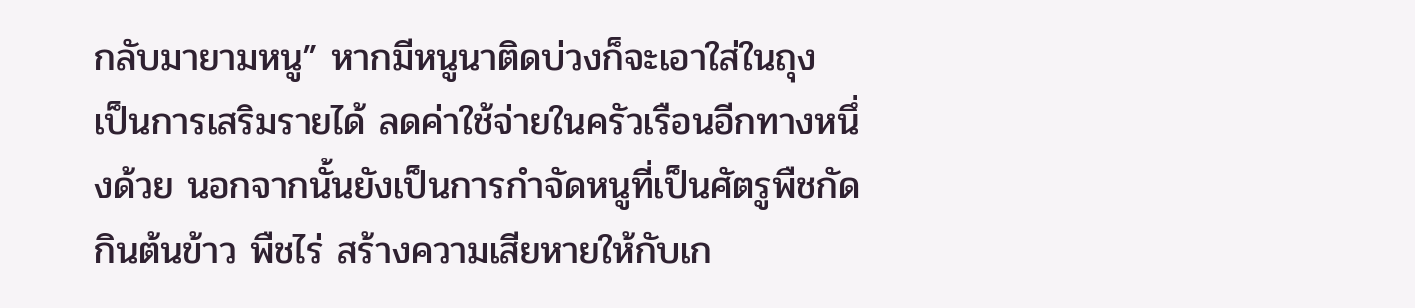กลับมายามหนู” หากมีหนูนาติดบ่วงก็จะเอาใส่ในถุง เป็นการเสริมรายได้ ลดค่าใช้จ่ายในครัวเรือนอีกทางหนึ่งด้วย นอกจากนั้นยังเป็นการกำจัดหนูที่เป็นศัตรูพืชกัดกินต้นข้าว พืชไร่ สร้างความเสียหายให้กับเก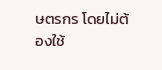ษตรกร โดยไม่ต้องใช้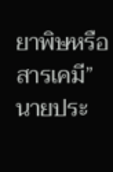ยาพิษหรือสารเคมี” นายประ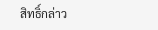สิทธิ์กล่าว